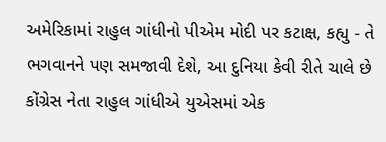અમેરિકામાં રાહુલ ગાંધીનો પીએમ મોદી પર કટાક્ષ, કહ્યુ - તે ભગવાનને પણ સમજાવી દેશે, આ દુનિયા કેવી રીતે ચાલે છે
કોંગ્રેસ નેતા રાહુલ ગાંધીએ યુએસમાં એક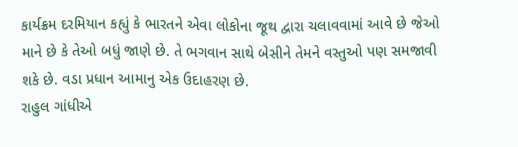કાર્યક્રમ દરમિયાન કહ્યું કે ભારતને એવા લોકોના જૂથ દ્વારા ચલાવવામાં આવે છે જેઓ માને છે કે તેઓ બધું જાણે છે. તે ભગવાન સાથે બેસીને તેમને વસ્તુઓ પણ સમજાવી શકે છે. વડા પ્રધાન આમાનુ એક ઉદાહરણ છે.
રાહુલ ગાંધીએ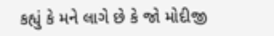કહ્યું કે મને લાગે છે કે જો મોદીજી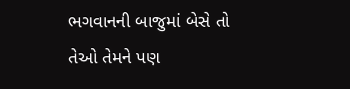ભગવાનની બાજુમાં બેસે તો તેઓ તેમને પણ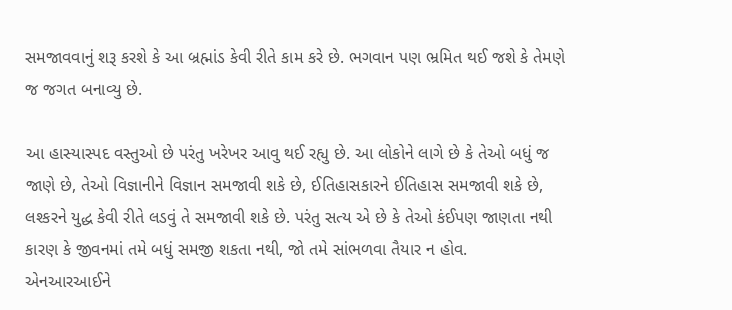સમજાવવાનું શરૂ કરશે કે આ બ્રહ્માંડ કેવી રીતે કામ કરે છે. ભગવાન પણ ભ્રમિત થઈ જશે કે તેમણે જ જગત બનાવ્યુ છે.

આ હાસ્યાસ્પદ વસ્તુઓ છે પરંતુ ખરેખર આવુ થઈ રહ્યુ છે. આ લોકોને લાગે છે કે તેઓ બધું જ જાણે છે, તેઓ વિજ્ઞાનીને વિજ્ઞાન સમજાવી શકે છે, ઈતિહાસકારને ઈતિહાસ સમજાવી શકે છે, લશ્કરને યુદ્ધ કેવી રીતે લડવું તે સમજાવી શકે છે. પરંતુ સત્ય એ છે કે તેઓ કંઈપણ જાણતા નથી કારણ કે જીવનમાં તમે બધું સમજી શકતા નથી, જો તમે સાંભળવા તૈયાર ન હોવ.
એનઆરઆઈને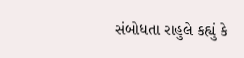સંબોધતા રાહુલે કહ્યું કે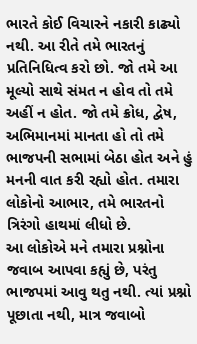ભારતે કોઈ વિચારને નકારી કાઢ્યો નથી. આ રીતે તમે ભારતનું પ્રતિનિધિત્વ કરો છો. જો તમે આ મૂલ્યો સાથે સંમત ન હોવ તો તમે અહીં ન હોત. જો તમે ક્રોધ, દ્વેષ, અભિમાનમાં માનતા હો તો તમે ભાજપની સભામાં બેઠા હોત અને હું મનની વાત કરી રહ્યો હોત. તમારા લોકોનો આભાર, તમે ભારતનો ત્રિરંગો હાથમાં લીધો છે.
આ લોકોએ મને તમારા પ્રશ્નોના જવાબ આપવા કહ્યું છે, પરંતુ ભાજપમાં આવુ થતુ નથી. ત્યાં પ્રશ્નો પૂછાતા નથી, માત્ર જવાબો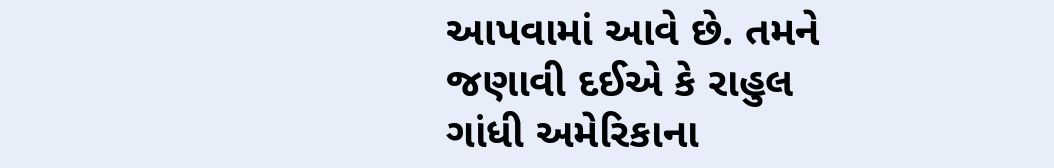આપવામાં આવે છે. તમને જણાવી દઈએ કે રાહુલ ગાંધી અમેરિકાના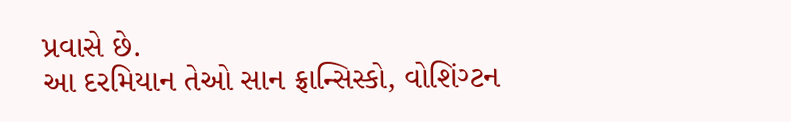પ્રવાસે છે.
આ દરમિયાન તેઓ સાન ફ્રાન્સિસ્કો, વોશિંગ્ટન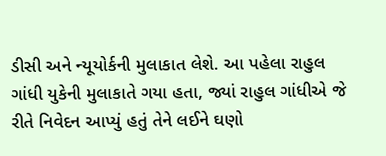ડીસી અને ન્યૂયોર્કની મુલાકાત લેશે. આ પહેલા રાહુલ ગાંધી યુકેની મુલાકાતે ગયા હતા, જ્યાં રાહુલ ગાંધીએ જે રીતે નિવેદન આપ્યું હતું તેને લઈને ઘણો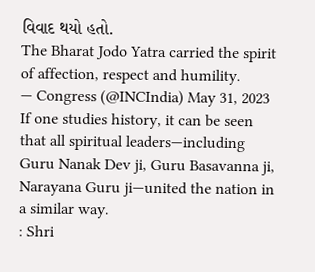વિવાદ થયો હતો.
The Bharat Jodo Yatra carried the spirit of affection, respect and humility.
— Congress (@INCIndia) May 31, 2023
If one studies history, it can be seen that all spiritual leaders—including Guru Nanak Dev ji, Guru Basavanna ji, Narayana Guru ji—united the nation in a similar way.
: Shri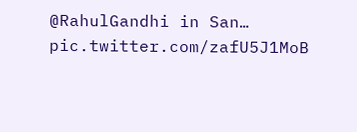@RahulGandhi in San… pic.twitter.com/zafU5J1MoB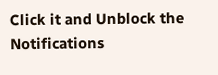Click it and Unblock the Notifications